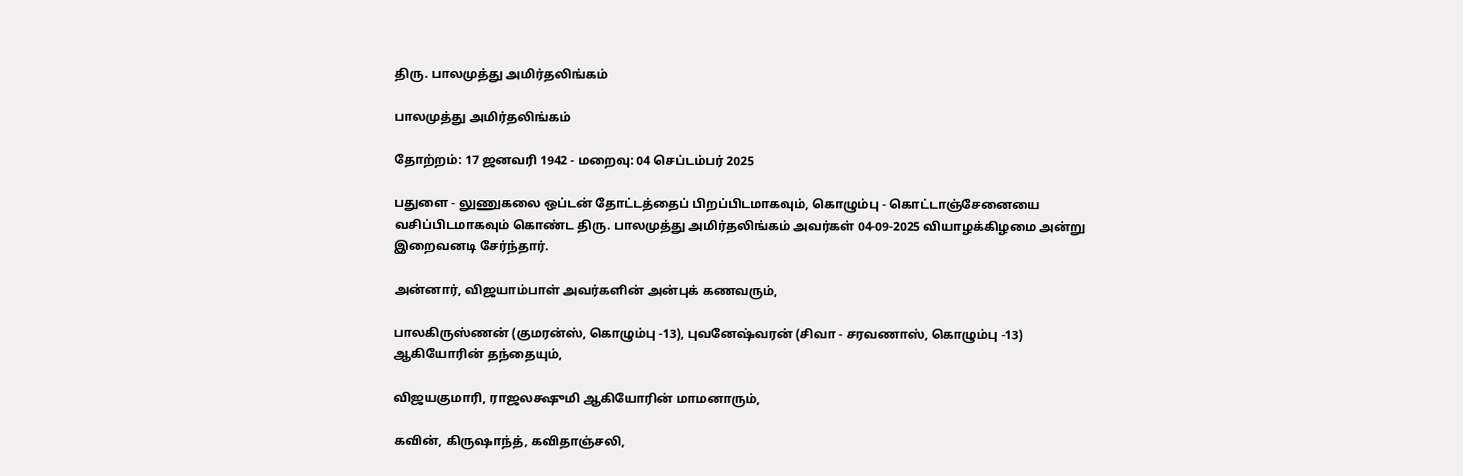திரு. பாலமுத்து அமிர்தலிங்கம்

பாலமுத்து அமிர்தலிங்கம்

தோற்றம்: 17 ஜனவரி 1942 - மறைவு: 04 செப்டம்பர் 2025

பதுளை - லுணுகலை ஒப்டன் தோட்டத்தைப் பிறப்பிடமாகவும், கொழும்பு - கொட்டாஞ்சேனையை வசிப்பிடமாகவும் கொண்ட திரு. பாலமுத்து அமிர்தலிங்கம் அவர்கள் 04-09-2025 வியாழக்கிழமை அன்று இறைவனடி சேர்ந்தார்.

அன்னார், விஜயாம்பாள் அவர்களின் அன்புக் கணவரும்,

பாலகிருஸ்ணன் (குமரன்ஸ், கொழும்பு -13), புவனேஷ்வரன் (சிவா - சரவணாஸ், கொழும்பு -13) ஆகியோரின் தந்தையும்,

விஜயகுமாரி, ராஜலக்ஷுமி ஆகியோரின் மாமனாரும்,

கவின், கிருஷாந்த், கவிதாஞ்சலி,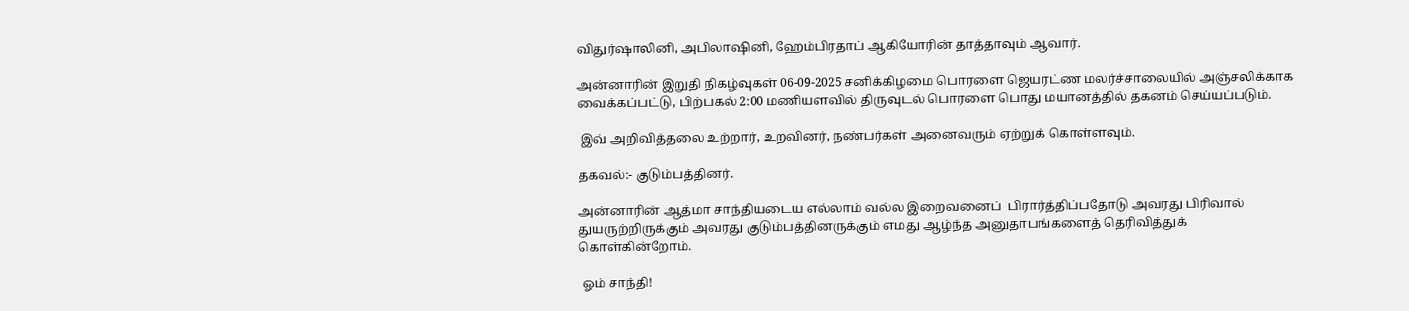விதுர்ஷாலினி, அபிலாஷினி, ஹேம்பிரதாப் ஆகியோரின் தாத்தாவும் ஆவார்.

அன்னாரின் இறுதி நிகழ்வுகள் 06-09-2025 சனிக்கிழமை பொரளை ஜெயரட்ண மலர்ச்சாலையில் அஞ்சலிக்காக வைக்கப்பட்டு, பிற்பகல் 2:00 மணியளவில் திருவுடல் பொரளை பொது மயானத்தில் தகனம் செய்யப்படும்.

 இவ் அறிவித்தலை உற்றார், உறவினர், நண்பர்கள் அனைவரும் ஏற்றுக் கொள்ளவும்.

தகவல்:- குடும்பத்தினர்.

அன்னாரின் ஆத்மா சாந்தியடைய எல்லாம் வல்ல இறைவனைப்  பிரார்த்திப்பதோடு அவரது பிரிவால் துயருற்றிருக்கும் அவரது குடும்பத்தினருக்கும் எமது ஆழ்ந்த அனுதாபங்களைத் தெரிவித்துக் கொள்கின்றோம்.

 ஓம் சாந்தி!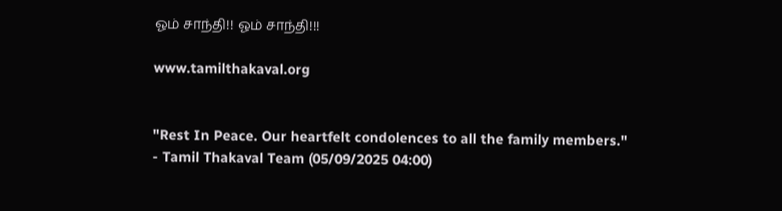ஓம் சாந்தி!! ஓம் சாந்தி!!!

www.tamilthakaval.org


"Rest In Peace. Our heartfelt condolences to all the family members."
- Tamil Thakaval Team (05/09/2025 04:00)